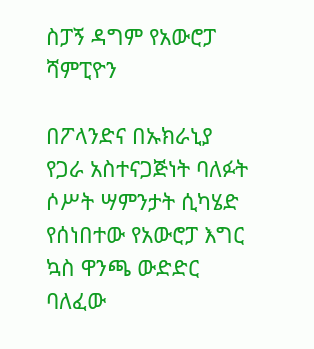ስፓኝ ዳግም የአውሮፓ ሻምፒዮን

በፖላንድና በኡክራኒያ የጋራ አስተናጋጅነት ባለፉት ሶሥት ሣምንታት ሲካሄድ የሰነበተው የአውሮፓ እግር ኳስ ዋንጫ ውድድር ባለፈው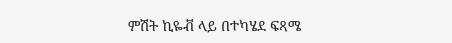ምሽት ኪዬቭ ላይ በተካሄደ ፍጻሜ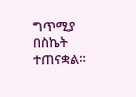ግጥሚያ በስኬት ተጠናቋል።